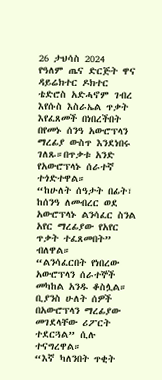26 ታህሳስ 2024
የዓለም ጤና ድርጅት ዋና ዳይሬክተር ዶክተር ቴድሮስ አድሓኖም ገብረ እየሱስ እስራኤል ጥቃት እየፈጸመች በነበረችበት በየመኑ ሰንዓ አውሮፕላን ማረፊያ ውስጥ እንደነበሩ ገለጹ።በጥቃቱ አንድ የአውሮፕላኑ ሰራተኛ ተጎድተዋል።
“ከሁለት ሰዓታት በፊት፣ ከሰንዓ ለመብረር ወደ አውሮፕላኑ ልንሳፈር ስንል አየር ማረፊያው የአየር ጥቃት ተፈጸመበት” ብለዋል።
“ልንሳፈርበት የነበረው አውሮፕላን ሰራተኞች መካከል አንዱ ቆስሏል። ቢያንስ ሁለት ሰዎች በአውሮፕላን ማረፊያው መገደላቸው ሪፖርት ተደርጓል” ሲሉ ተናግረዋል።
“እኛ ካለንበት ጥቂት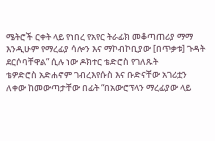ሜትሮች ርቀት ላይ የነበረ የአየር ትራፊክ መቆጣጠሪያ ማማ እንዲሁም የማረፊያ ሳሎን እና ማኮብኮቢያው [በጥቃቱ] ጉዳት ደርሶባቸዋል” ሲሉ ነው ዶክተር ቴድሮስ የገለጹት
ቴዎድሮስ አድሐኖም ገብረእየሱስ እና ቡድናቸው አገሪቷን ለቀው ከመውጣታቸው በፊት “በአውሮፕላን ማረፊያው ላይ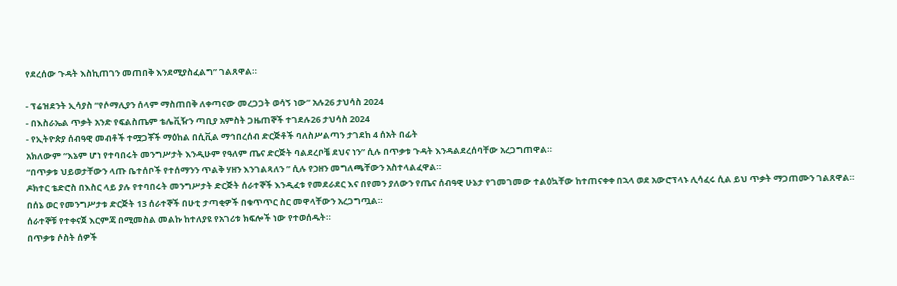የደረሰው ጉዳት እስኪጠገን መጠበቅ እንደሚያስፈልግ” ገልጸዋል።

- ፕሬዝደንት ኢሳያስ “የሶማሊያን ሰላም ማስጠበቅ ለቀጣናው መረጋጋት ወሳኝ ነው” አሉ26 ታህሳስ 2024
- በእስራኤል ጥቃት አንድ የፍልስጤም ቴሌቪዥን ጣቢያ አምስት ጋዜጠኞች ተገደሉ26 ታህሳስ 2024
- የኢትዮጵያ ሰብዓዊ መብቶች ተሟጋቾች ማዕከል በሲቪል ማኅበረሰብ ድርጅቶች ባለስሥልጣን ታገደከ 4 ሰአት በፊት
አክለውም “እኔም ሆነ የተባበሩት መንግሥታት እንዲሁም የዓለም ጤና ድርጅት ባልደረቦቼ ደህና ነን” ሲሉ በጥቃቱ ጉዳት እንዳልደረሰባቸው አረጋግጠዋል።
“በጥቃቱ ህይወታቸውን ላጡ ቤተሰቦች የተሰማንን ጥልቅ ሃዘን እንገልጻለን ” ሲሉ የኃዘን መግለጫቸውን አስተላልፈዋል።
ዶክተር ቴድሮስ በእስር ላይ ያሉ የተባበሩት መንግሥታት ድርጅት ሰራተኞች እንዲፈቱ የመደራደር እና በየመን ያለውን የጤና ሰብዓዊ ሁኔታ የገመገመው ተልዕኳቸው ከተጠናቀቀ በኋላ ወደ አውሮፕላኑ ሊሳፈሩ ሲል ይህ ጥቃት ማጋጠሙን ገልጸዋል።
በሰኔ ወር የመንግሥታቱ ድርጅት 13 ሰራተኞች በሁቲ ታጣቂዎች በቁጥጥር ስር መዋላቸውን አረጋግጧል።
ሰራተኞቹ የተቀናጀ እርምጃ በሚመስል መልኩ ከተለያዩ የአገሪቱ ክፍሎች ነው የተወሰዱት።
በጥቃቱ ሶስት ሰዎች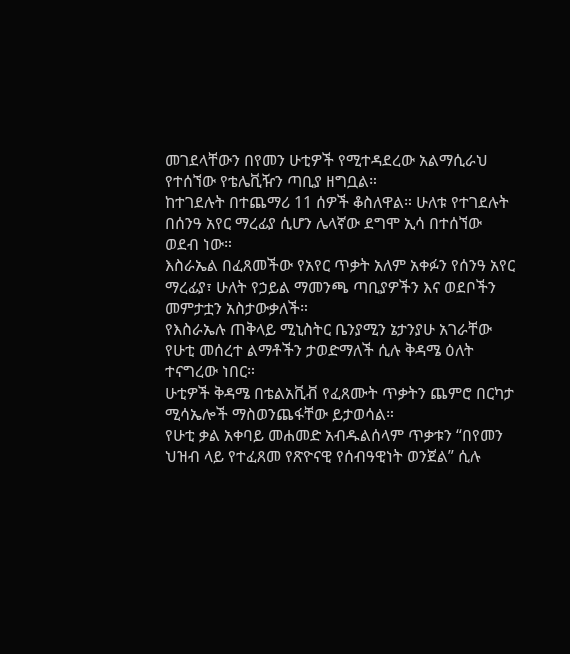መገደላቸውን በየመን ሁቲዎች የሚተዳደረው አልማሲራህ የተሰኘው የቴሌቪዥን ጣቢያ ዘግቧል።
ከተገደሉት በተጨማሪ 11 ሰዎች ቆስለዋል። ሁለቱ የተገደሉት በሰንዓ አየር ማረፊያ ሲሆን ሌላኛው ደግሞ ኢሳ በተሰኘው ወደብ ነው።
እስራኤል በፈጸመችው የአየር ጥቃት አለም አቀፉን የሰንዓ አየር ማረፊያ፣ ሁለት የኃይል ማመንጫ ጣቢያዎችን እና ወደቦችን መምታቷን አስታውቃለች።
የእስራኤሉ ጠቅላይ ሚኒስትር ቤንያሚን ኔታንያሁ አገራቸው የሁቲ መሰረተ ልማቶችን ታወድማለች ሲሉ ቅዳሜ ዕለት ተናግረው ነበር።
ሁቲዎች ቅዳሜ በቴልአቪቭ የፈጸሙት ጥቃትን ጨምሮ በርካታ ሚሳኤሎች ማስወንጨፋቸው ይታወሳል።
የሁቲ ቃል አቀባይ መሐመድ አብዱልሰላም ጥቃቱን “በየመን ህዝብ ላይ የተፈጸመ የጽዮናዊ የሰብዓዊነት ወንጀል” ሲሉ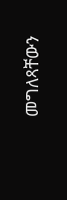መግለጻቸውን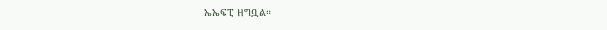ኤኤፍፒ ዘግቧል።